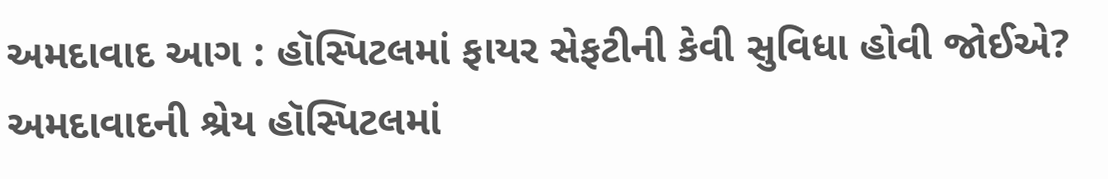અમદાવાદ આગ : હૉસ્પિટલમાં ફાયર સેફટીની કેવી સુવિધા હોવી જોઈએ?
અમદાવાદની શ્રેય હૉસ્પિટલમાં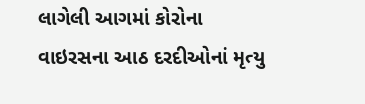લાગેલી આગમાં કોરોના વાઇરસના આઠ દરદીઓનાં મૃત્યુ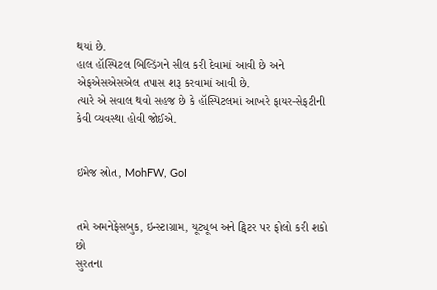થયાં છે.
હાલ હૉસ્પિટલ બિલ્ડિંગને સીલ કરી દેવામાં આવી છે અને એફએસએસએલ તપાસ શરૂ કરવામાં આવી છે.
ત્યારે એ સવાલ થવો સહજ છે કે હૉસ્પિટલમાં આખરે ફાયર-સેફટીની કેવી વ્યવસ્થા હોવી જોઈએ.


ઇમેજ સ્રોત, MohFW, GoI


તમે અમનેફેસબુક, ઇન્સ્ટાગ્રામ, યૂટ્યૂબ અને ટ્વિટર પર ફોલો કરી શકો છો
સુરતના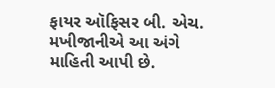ફાયર ઑફિસર બી. એચ. મખીજાનીએ આ અંગે માહિતી આપી છે.